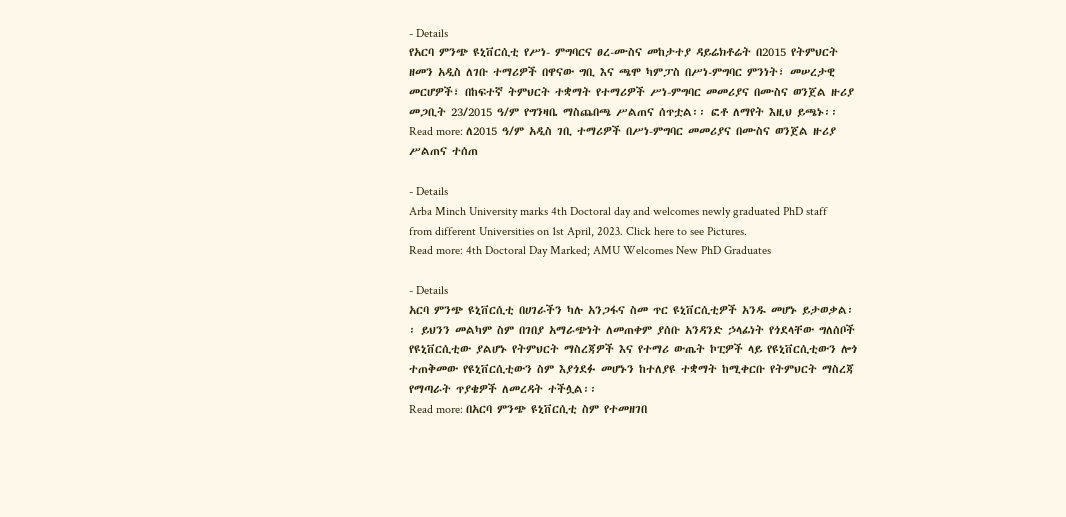- Details
የአርባ ምንጭ ዩኒቨርሲቲ የሥነ- ምግባርና ፀረ-ሙስና መከታተያ ዳይሬክቶሬት በ2015 የትምህርት ዘመን አዲስ ለገቡ ተማሪዎች በዋናው ግቢ እና ጫሞ ካምፓስ በሥነ-ምግባር ምንነት፣ መሠረታዊ መርሆዎች፣ በከፍተኛ ትምህርት ተቋማት የተማሪዎች ሥነ-ምግባር መመሪያና በሙስና ወንጀል ዙሪያ መጋቢት 23/2015 ዓ/ም የግንዛቤ ማስጨበጫ ሥልጠና ሰጥቷል፡፡ ፎቶ ለማየት እዚህ ይጫኑ፡፡
Read more: ለ2015 ዓ/ም አዲስ ገቢ ተማሪዎች በሥነ-ምግባር መመሪያና በሙስና ወንጀል ዙሪያ ሥልጠና ተሰጠ

- Details
Arba Minch University marks 4th Doctoral day and welcomes newly graduated PhD staff from different Universities on 1st April, 2023. Click here to see Pictures.
Read more: 4th Doctoral Day Marked; AMU Welcomes New PhD Graduates

- Details
አርባ ምንጭ ዩኒቨርሲቲ በሀገራችን ካሉ አንጋፋና ስመ ጥር ዩኒቨርሲቲዎች አንዱ መሆኑ ይታወቃል፡፡ ይህንን መልካም ስም በገበያ አማራጭነት ለመጠቀም ያሰቡ አንዳንድ ኃላፊነት የጎደላቸው ግለሰቦች የዩኒቨርሲቲው ያልሆኑ የትምህርት ማስረጃዎች እና የተማሪ ውጤት ኮፒዎች ላይ የዩኒቨርሲቲውን ሎጎ ተጠቅመው የዩኒቨርሲቲውን ስም እያጎደፉ መሆኑን ከተለያዩ ተቋማት ከሚቀርቡ የትምህርት ማስረጃ የማጣራት ጥያቄዎች ለመረዳት ተችሏል፡፡
Read more: በአርባ ምንጭ ዩኒቨርሲቲ ስም የተመዘገበ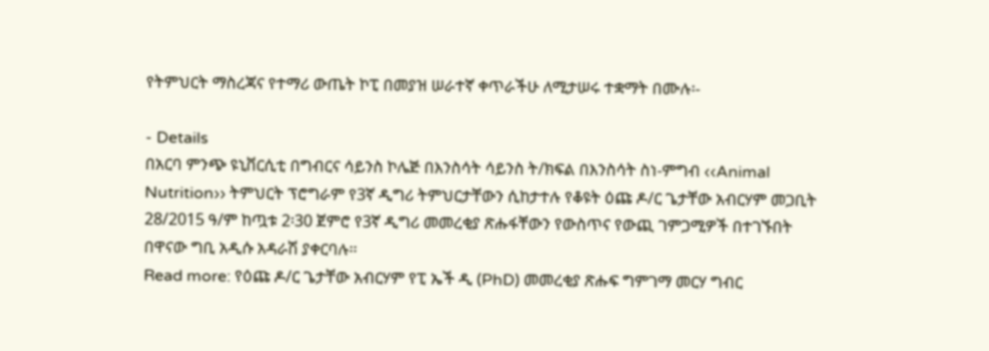የትምህርት ማስረጃና የተማሪ ውጤት ኮፒ በመያዝ ሠራተኛ ቀጥራችሁ ለሚታሠሩ ተቋማት በሙሉ፡-

- Details
በአርባ ምንጭ ዩኒቨርሲቲ በግብርና ሳይንስ ኮሌጅ በእንስሳት ሳይንስ ት/ክፍል በእንስሳት ስነ-ምግብ ‹‹Animal Nutrition›› ትምህርት ፕሮግራም የ3ኛ ዲግሪ ትምህርታቸውን ሲከታተሉ የቆዩት ዕጩ ዶ/ር ጌታቸው አብርሃም መጋቢት 28/2015 ዓ/ም ከጧቱ 2፡30 ጀምሮ የ3ኛ ዲግሪ መመረቂያ ጽሑፋቸውን የውስጥና የውጪ ገምጋሚዎች በተገኙበት በዋናው ግቢ አዲሱ አዳራሽ ያቀርባሉ፡፡
Read more: የዕጩ ዶ/ር ጌታቸው አብርሃም የፒ ኤች ዲ (PhD) መመረቂያ ጽሑፍ ግምገማ መርሃ ግብር